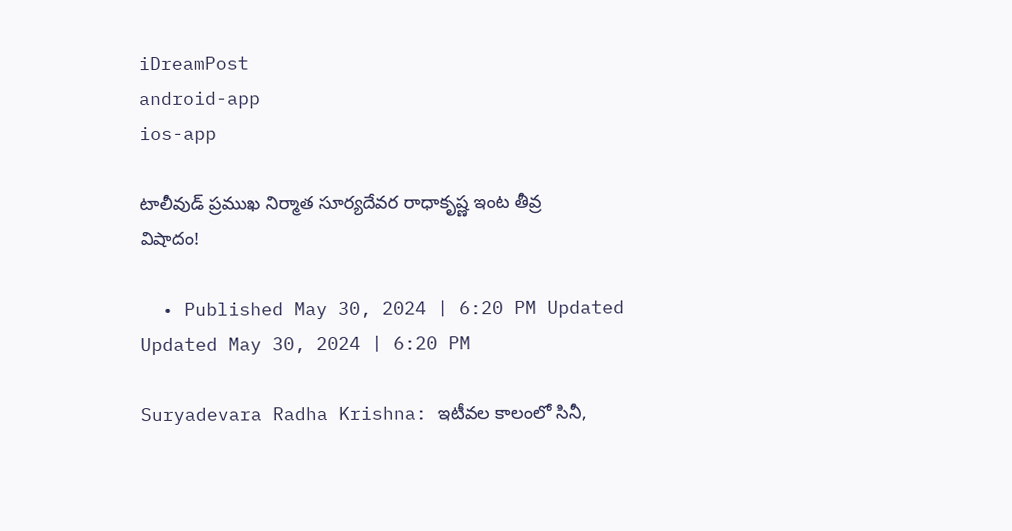iDreamPost
android-app
ios-app

టాలీవుడ్‌ ప్రముఖ నిర్మాత సూర్యదేవర రాధాకృష్ణ ఇంట తీవ్ర విషాదం!

  • Published May 30, 2024 | 6:20 PM Updated Updated May 30, 2024 | 6:20 PM

Suryadevara Radha Krishna: ఇటీవల కాలంలో సినీ,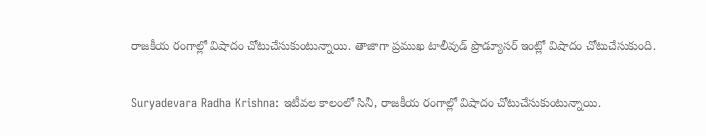రాజకీయ రంగాల్లో విషాదం చోటుచేసుకుంటున్నాయి. తాజాగా ప్రముఖ టాలీవుడ్ ప్రొడ్యూసర్ ఇంట్లో విషాదం చోటుచేసుకుంది.

Suryadevara Radha Krishna: ఇటీవల కాలంలో సినీ, రాజకీయ రంగాల్లో విషాదం చోటుచేసుకుంటున్నాయి.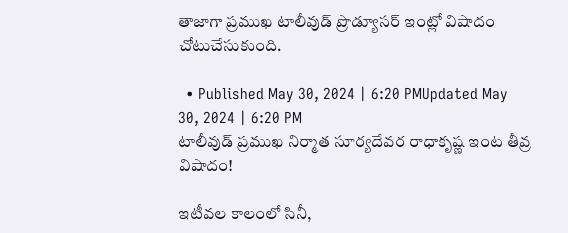తాజాగా ప్రముఖ టాలీవుడ్ ప్రొడ్యూసర్ ఇంట్లో విషాదం చోటుచేసుకుంది.

  • Published May 30, 2024 | 6:20 PMUpdated May 30, 2024 | 6:20 PM
టాలీవుడ్‌ ప్రముఖ నిర్మాత సూర్యదేవర రాధాకృష్ణ ఇంట తీవ్ర విషాదం!

ఇటీవల కాలంలో సినీ,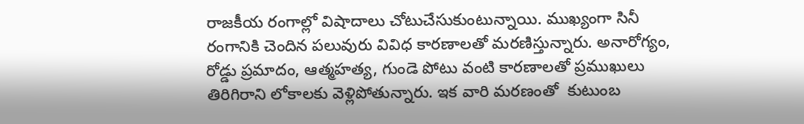రాజకీయ రంగాల్లో విషాదాలు చోటుచేసుకుంటున్నాయి. ముఖ్యంగా సినీ రంగానికి చెందిన పలువురు వివిధ కారణాలతో మరణిస్తున్నారు. అనారోగ్యం, రోడ్డు ప్రమాదం, ఆత్మహత్య, గుండె పోటు వంటి కారణాలతో ప్రముఖులు తిరిగిరాని లోకాలకు వెళ్లిపోతున్నారు. ఇక వారి మరణంతో  కుటుంబ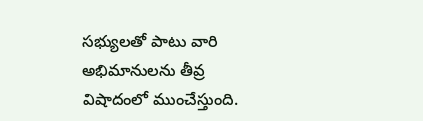సభ్యులతో పాటు వారి అభిమానులను తీవ్ర విషాదంలో ముంచేస్తుంది.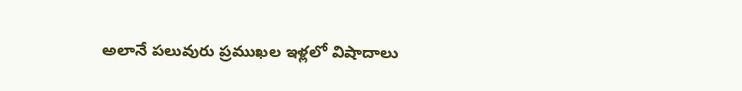అలానే పలువురు ప్రముఖల ఇళ్లలో విషాదాలు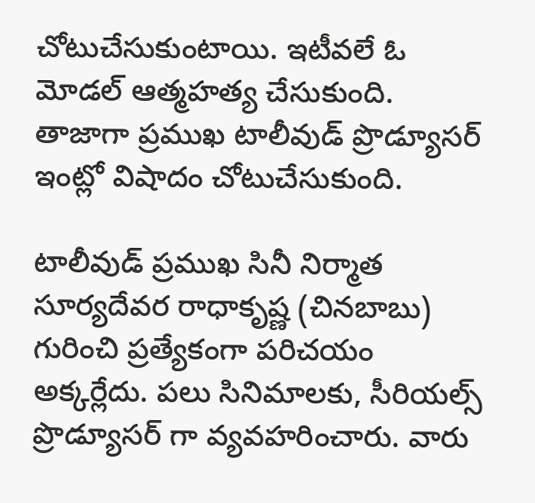చోటుచేసుకుంటాయి. ఇటీవలే ఓ మోడల్ ఆత్మహత్య చేసుకుంది. తాజాగా ప్రముఖ టాలీవుడ్ ప్రొడ్యూసర్ ఇంట్లో విషాదం చోటుచేసుకుంది.

టాలీవుడ్ ప్రముఖ సినీ నిర్మాత సూర్యదేవర రాధాకృష్ణ (చినబాబు)  గురించి ప్రత్యేకంగా పరిచయం అక్కర్లేదు. పలు సినిమాలకు, సీరియల్స్ ప్రొడ్యూసర్ గా వ్యవహరించారు. వారు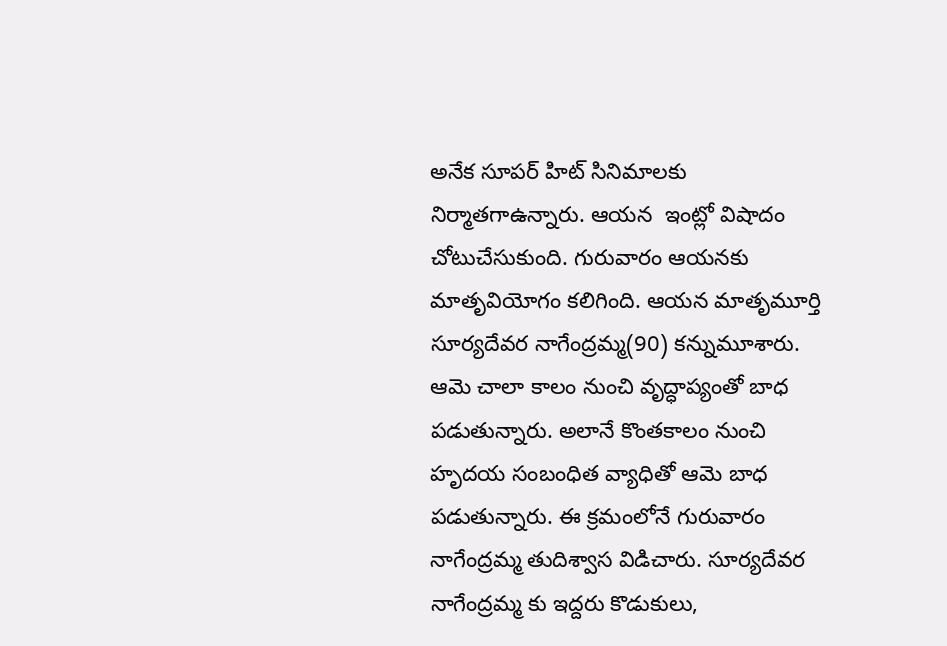అనేక సూపర్ హిట్ సినిమాలకు నిర్మాతగాఉన్నారు. ఆయన  ఇంట్లో విషాదం చోటుచేసుకుంది. గురువారం ఆయనకు మాతృవియోగం కలిగింది. ఆయన మాతృమూర్తి సూర్యదేవర నాగేంద్రమ్మ(90) కన్నుమూశారు. ఆమె చాలా కాలం నుంచి వృద్ధాప్యంతో బాధ పడుతున్నారు. అలానే కొంతకాలం నుంచి హృదయ సంబంధిత వ్యాధితో ఆమె బాధ పడుతున్నారు. ఈ క్రమంలోనే గురువారం నాగేంద్రమ్మ తుదిశ్వాస విడిచారు. సూర్యదేవర నాగేంద్రమ్మ కు ఇద్దరు కొడుకులు,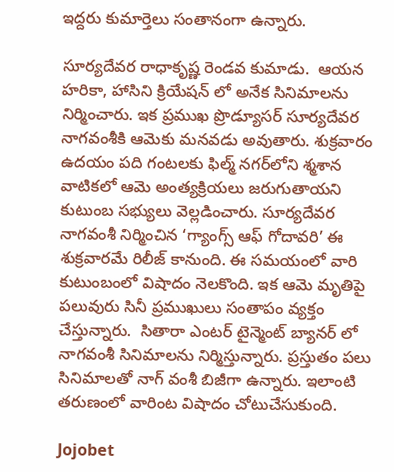ఇద్దరు కుమార్తెలు సంతానంగా ఉన్నారు.

సూర్యదేవర రాధాకృష్ణ రెండవ కుమాడు.  ఆయన హరికా, హాసిని క్రియేషన్ లో అనేక సినిమాలను నిర్మించారు. ఇక ప్రముఖ ప్రొడ్యూసర్ సూర్యదేవర నాగవంశీకి ఆమెకు మనవడు అవుతారు. శుక్రవారం ఉదయం పది గంటలకు ఫిల్మ్ నగర్‌లోని శ్మశాన వాటికలో ఆమె అంత్యక్రియలు జరుగుతాయని కుటుంబ సభ్యులు వెల్లడించారు. సూర్యదేవర నాగవంశీ నిర్మించిన ‘గ్యాంగ్స్‌ ఆఫ్‌ గోదావరి’ ఈ శుక్రవారమే రిలీజ్‌ కానుంది. ఈ సమయంలో వారి కుటుంబంలో విషాదం నెలకొంది. ఇక ఆమె మృతిపై పలువురు సినీ ప్రముఖులు సంతాపం వ్యక్తం చేస్తున్నారు.  సితారా ఎంటర్ టైన్మెంట్ బ్యానర్ లో నాగవంశీ సినిమాలను నిర్మిస్తున్నారు. ప్రస్తుతం పలు సినిమాలతో నాగ్ వంశీ బిజీగా ఉన్నారు. ఇలాంటి తరుణంలో వారింట విషాదం చోటుచేసుకుంది.

Jojobet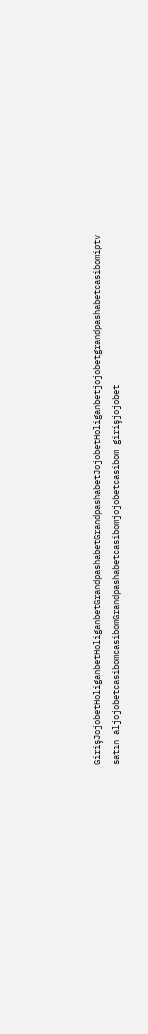GirişJojobetHoliganbetHoliganbetGrandpashabetGrandpashabetJojobetHoliganbetjojobetgrandpashabetcasibomiptv satın aljojobetcasibomcasibomGrandpashabetcasibomjojobetcasibom girişjojobet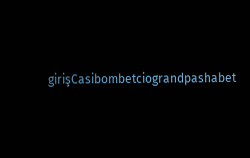girişCasibombetciograndpashabet